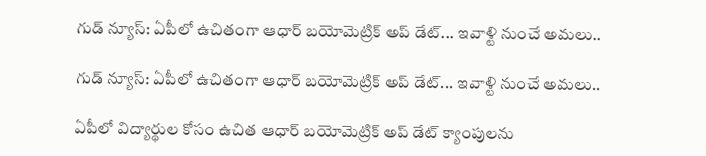గుడ్ న్యూస్: ఏపీలో ఉచితంగా ఆధార్ బయోమెట్రిక్ అప్ డేట్... ఇవాళ్టి నుంచే అమలు..

గుడ్ న్యూస్: ఏపీలో ఉచితంగా ఆధార్ బయోమెట్రిక్ అప్ డేట్... ఇవాళ్టి నుంచే అమలు..

ఏపీలో విద్యార్థుల కోసం ఉచిత ఆధార్ బయోమెట్రిక్ అప్ డేట్ క్యాంపులను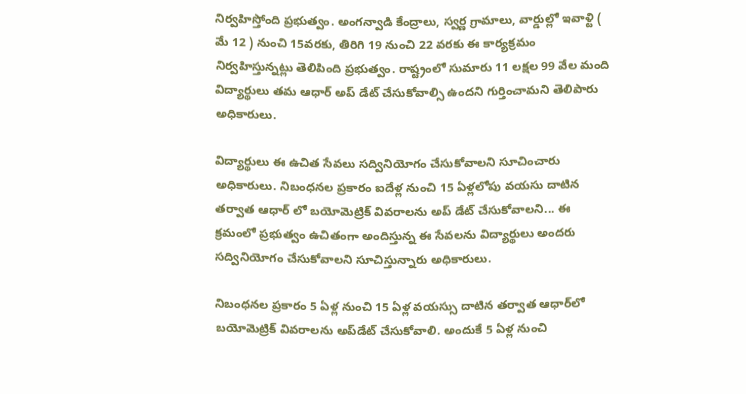నిర్వహిస్తోంది ప్రభుత్వం. అంగన్వాడి కేంద్రాలు, స్వర్ణ గ్రామాలు, వార్డుల్లో ఇవాళ్టి ( మే 12 ) నుంచి 15వరకు, తిరిగి 19 నుంచి 22 వరకు ఈ కార్యక్రమం నిర్వహిస్తున్నట్లు తెలిపింది ప్రభుత్వం. రాష్ట్రంలో సుమారు 11 లక్షల 99 వేల మంది విద్యార్థులు తమ ఆధార్ అప్ డేట్ చేసుకోవాల్సి ఉందని గుర్తించామని తెలిపారు అధికారులు.

విద్యార్థులు ఈ ఉచిత సేవలు సద్వినియోగం చేసుకోవాలని సూచించారు అధికారులు. నిబంధనల ప్రకారం ఐదేళ్ల నుంచి 15 ఏళ్లలోపు వయసు దాటిన తర్వాత ఆధార్ లో బయోమెట్రిక్ వివరాలను అప్ డేట్ చేసుకోవాలని... ఈ క్రమంలో ప్రభుత్వం ఉచితంగా అందిస్తున్న ఈ సేవలను విద్యార్థులు అందరు సద్వినియోగం చేసుకోవాలని సూచిస్తున్నారు అధికారులు.

నిబంధనల ప్రకారం 5 ఏళ్ల నుంచి 15 ఏళ్ల వయస్సు దాటిన తర్వాత ఆధార్‌లో బయోమెట్రిక్ వివరాలను అప్‌డేట్ చేసుకోవాలి. అందుకే 5 ఏళ్ల నుంచి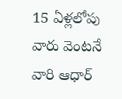15 ఏళ్లలోపు వారు వెంటనే వారి ఆధార్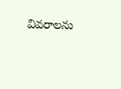వివరాలను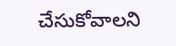చేసుకోవాలని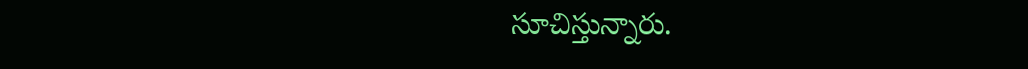సూచిస్తున్నారు.